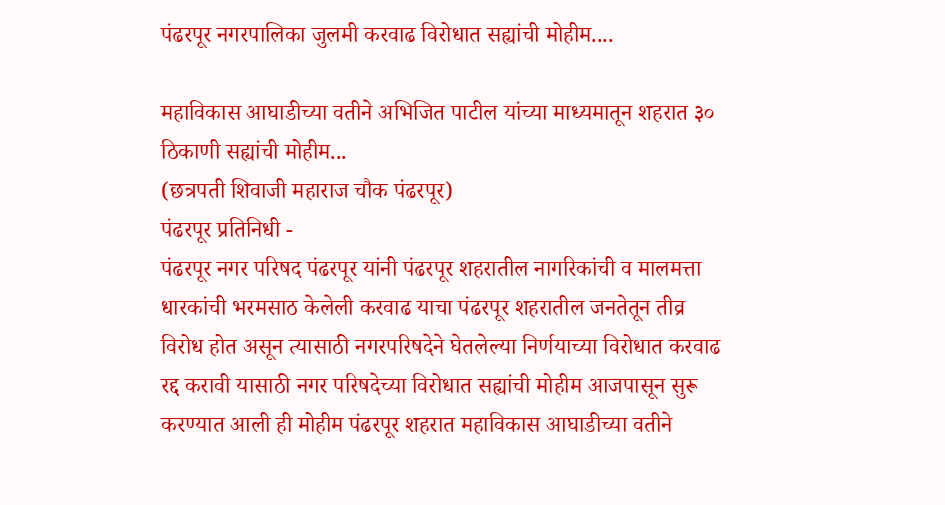पंढरपूर नगरपालिका जुलमी करवाढ विरोधात सह्यांची मोहीम....

महाविकास आघाडीच्या वतीने अभिजित पाटील यांच्या माध्यमातून शहरात ३० ठिकाणी सह्यांची मोहीम...
(छत्रपती शिवाजी महाराज चौक पंढरपूर)
पंढरपूर प्रतिनिधी -
पंढरपूर नगर परिषद पंढरपूर यांनी पंढरपूर शहरातील नागरिकांची व मालमत्ता धारकांची भरमसाठ केलेली करवाढ याचा पंढरपूर शहरातील जनतेतून तीव्र विरोध होत असून त्यासाठी नगरपरिषदेने घेतलेल्या निर्णयाच्या विरोधात करवाढ रद्द करावी यासाठी नगर परिषदेच्या विरोधात सह्यांची मोहीम आजपासून सुरू करण्यात आली ही मोहीम पंढरपूर शहरात महाविकास आघाडीच्या वतीने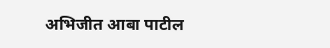अभिजीत आबा पाटील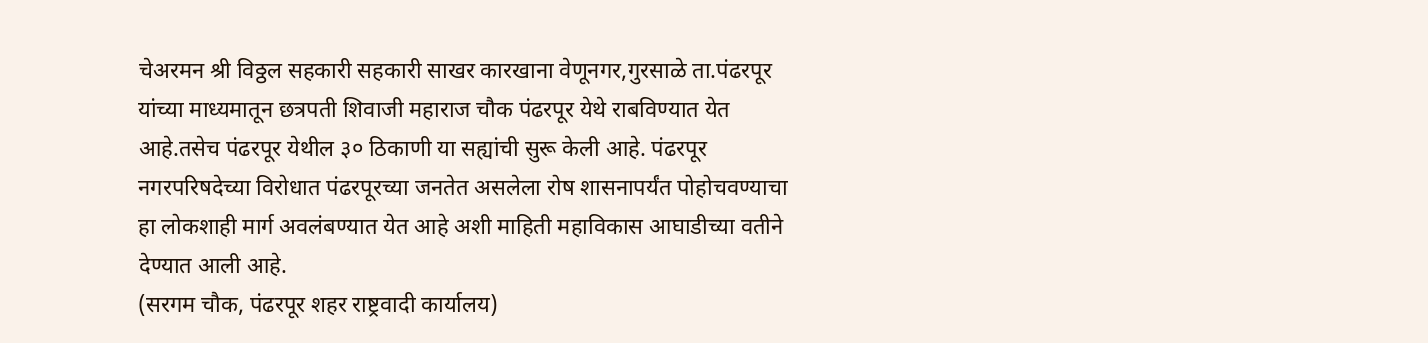चेअरमन श्री विठ्ठल सहकारी सहकारी साखर कारखाना वेणूनगर,गुरसाळे ता.पंढरपूर यांच्या माध्यमातून छत्रपती शिवाजी महाराज चौक पंढरपूर येथे राबविण्यात येत आहे.तसेच पंढरपूर येथील ३० ठिकाणी या सह्यांची सुरू केली आहे. पंढरपूर नगरपरिषदेच्या विरोधात पंढरपूरच्या जनतेत असलेला रोष शासनापर्यंत पोहोचवण्याचा हा लोकशाही मार्ग अवलंबण्यात येत आहे अशी माहिती महाविकास आघाडीच्या वतीने देण्यात आली आहे.
(सरगम चौक, पंढरपूर शहर राष्ट्रवादी कार्यालय)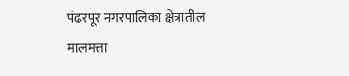पंढरपूर नगरपालिका क्षेत्रातील मालमत्ता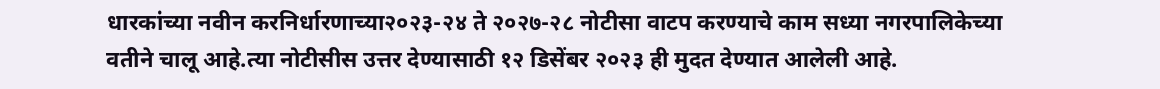धारकांच्या नवीन करनिर्धारणाच्या२०२३-२४ ते २०२७-२८ नोटीसा वाटप करण्याचे काम सध्या नगरपालिकेच्या वतीने चालू आहे.त्या नोटीसीस उत्तर देण्यासाठी १२ डिसेंबर २०२३ ही मुदत देण्यात आलेली आहे.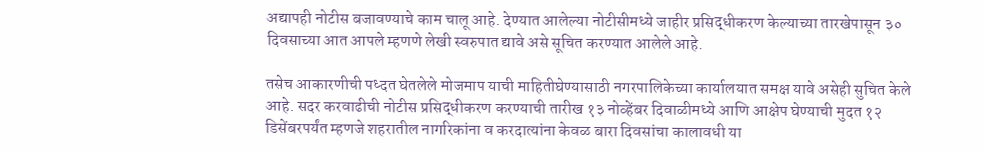अद्यापही नोटीस बजावण्याचे काम चालू आहे. देण्यात आलेल्या नोटीसीमध्ये जाहीर प्रसिद्धीकरण केल्याच्या तारखेपासून ३० दिवसाच्या आत आपले म्हणणे लेखी स्वरुपात द्यावे असे सूचित करण्यात आलेले आहे.

तसेच आकारणीची पध्दत घेतलेले मोजमाप याची माहितीघेण्यासाठी नगरपालिकेच्या कार्यालयात समक्ष यावे असेही सुचित केले आहे. सदर करवाढीची नोटीस प्रसिद्धीकरण करण्याची तारीख १३ नोव्हेंबर दिवाळीमध्ये आणि आक्षेप घेण्याची मुदत १२ डिसेंबरपर्यंत म्हणजे शहरातील नागरिकांना व करदात्यांना केवळ बारा दिवसांचा कालावधी या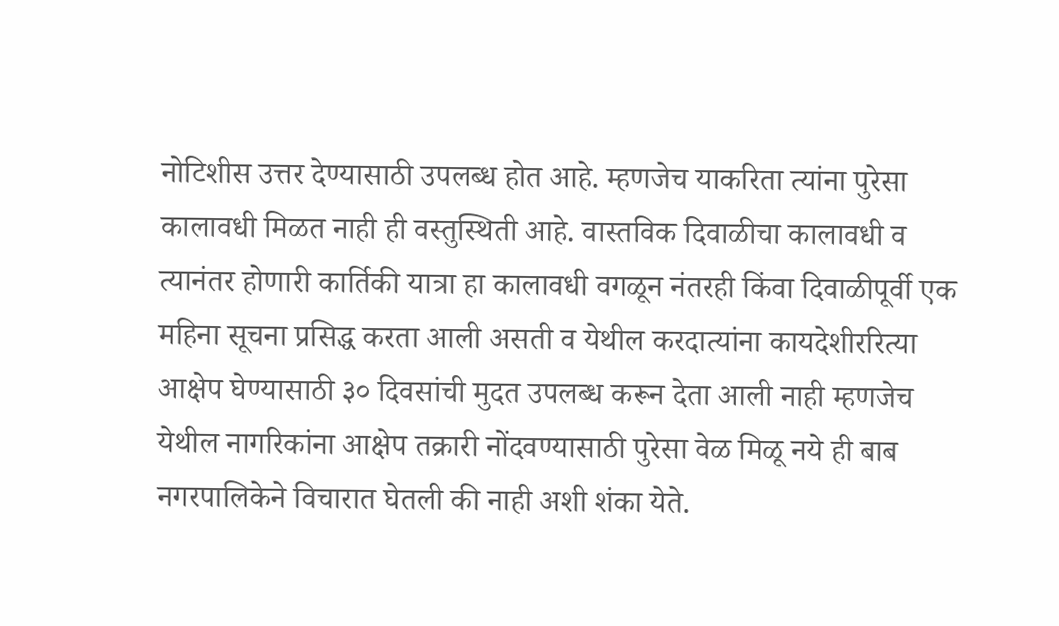नोटिशीस उत्तर देण्यासाठी उपलब्ध होत आहे. म्हणजेच याकरिता त्यांना पुरेसा कालावधी मिळत नाही ही वस्तुस्थिती आहे. वास्तविक दिवाळीचा कालावधी व त्यानंतर होणारी कार्तिकी यात्रा हा कालावधी वगळून नंतरही किंवा दिवाळीपूर्वी एक महिना सूचना प्रसिद्ध करता आली असती व येथील करदात्यांना कायदेशीररित्या आक्षेप घेण्यासाठी ३० दिवसांची मुदत उपलब्ध करून देता आली नाही म्हणजेच येथील नागरिकांना आक्षेप तक्रारी नोंदवण्यासाठी पुरेसा वेळ मिळू नये ही बाब नगरपालिकेने विचारात घेतली की नाही अशी शंका येते.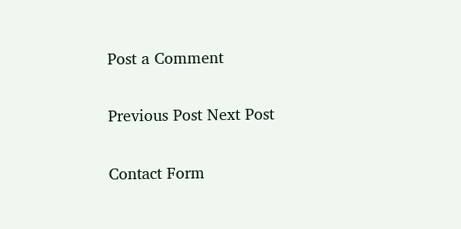Post a Comment

Previous Post Next Post

Contact Form